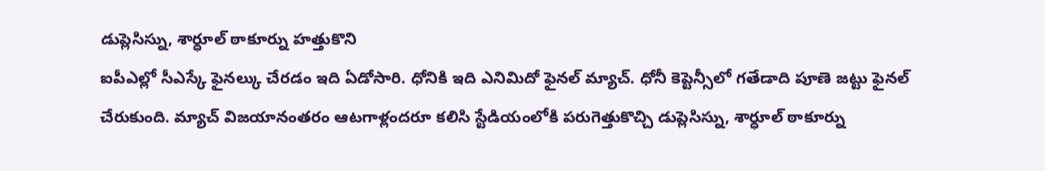డుప్లెసిస్ను, శార్ధూల్ ఠాకూర్ను హత్తుకొని
ఐపీఎల్లో సీఎస్కే ఫైనల్కు చేరడం ఇది ఏడోసారి. ధోనికి ఇది ఎనిమిదో ఫైనల్ మ్యాచ్. ధోనీ కెప్టెన్సీలో గతేడాది పూణె జట్టు ఫైనల్ చేరుకుంది. మ్యాచ్ విజయానంతరం ఆటగాళ్లందరూ కలిసి స్టేడియంలోకి పరుగెత్తుకొచ్చి డుప్లెసిస్ను, శార్ధూల్ ఠాకూర్ను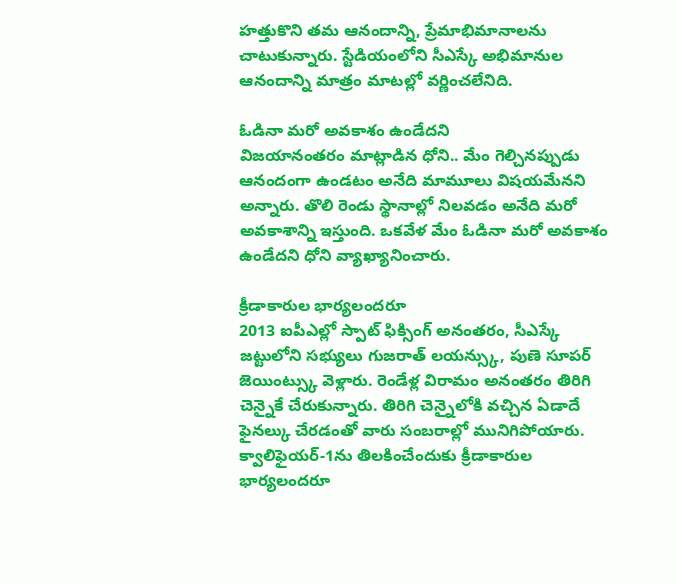హత్తుకొని తమ ఆనందాన్ని, ప్రేమాభిమానాలను చాటుకున్నారు. స్టేడియంలోని సీఎస్కే అభిమానుల ఆనందాన్ని మాత్రం మాటల్లో వర్ణించలేనిది.

ఓడినా మరో అవకాశం ఉండేదని
విజయానంతరం మాట్లాడిన ధోని.. మేం గెల్చినప్పుడు ఆనందంగా ఉండటం అనేది మామూలు విషయమేనని అన్నారు. తొలి రెండు స్థానాల్లో నిలవడం అనేది మరో అవకాశాన్ని ఇస్తుంది. ఒకవేళ మేం ఓడినా మరో అవకాశం ఉండేదని ధోని వ్యాఖ్యానించారు.

క్రీడాకారుల భార్యలందరూ
2013 ఐపీఎల్లో స్పాట్ ఫిక్సింగ్ అనంతరం, సీఎస్కే జట్టులోని సభ్యులు గుజరాత్ లయన్స్కు, పుణె సూపర్ జెయింట్స్కు వెళ్లారు. రెండేళ్ల విరామం అనంతరం తిరిగి చెన్నైకే చేరుకున్నారు. తిరిగి చెన్నైలోకి వచ్చిన ఏడాదే ఫైనల్కు చేరడంతో వారు సంబరాల్లో మునిగిపోయారు. క్వాలిఫైయర్-1ను తిలకించేందుకు క్రీడాకారుల భార్యలందరూ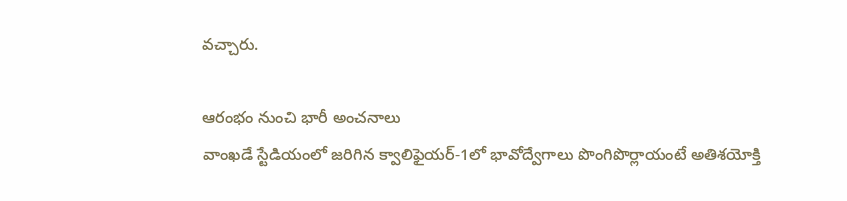వచ్చారు.

ఆరంభం నుంచి భారీ అంచనాలు
వాంఖడే స్టేడియంలో జరిగిన క్వాలిఫైయర్-1లో భావోద్వేగాలు పొంగిపొర్లాయంటే అతిశయోక్తి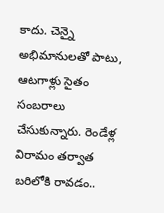కాదు. చెన్నై అభిమానులతో పాటు, ఆటగాళ్లు సైతం సంబరాలు చేసుకున్నారు. రెండేళ్ల విరామం తర్వాత బరిలోకి రావడం..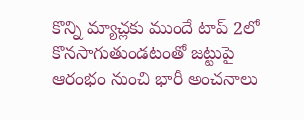కొన్ని మ్యాచ్లకు ముందే టాప్ 2లో కొనసాగుతుండటంతో జట్టుపై ఆరంభం నుంచి భారీ అంచనాలు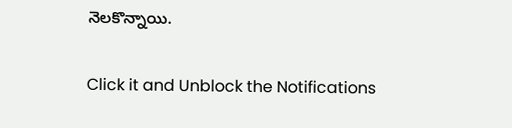నెలకొన్నాయి.


Click it and Unblock the Notifications